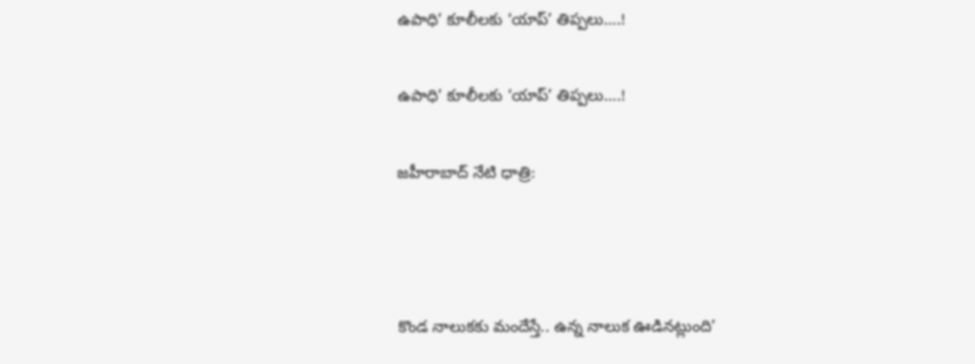ఉపాధి’ కూలీలకు ‘యాప్‌’ తిప్పలు….!

ఉపాధి’ కూలీలకు ‘యాప్‌’ తిప్పలు….!

జహీరాబాద్ నేటి ధాత్రి:



కొండ నాలుకకు మందేస్తే.. ఉన్న నాలుక ఊడినట్లుంది’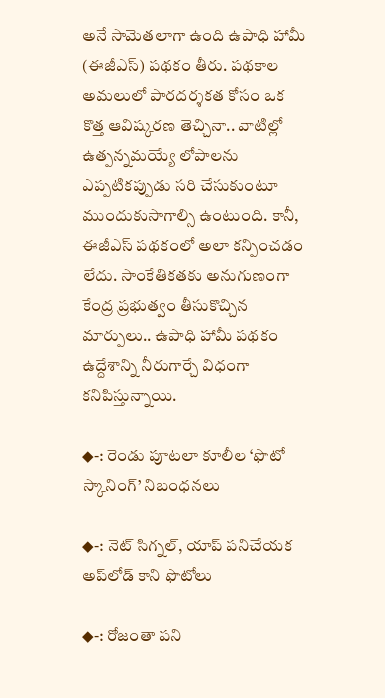అనే సామెతలాగా ఉంది ఉపాధి హామీ (ఈజీఎస్‌) పథకం తీరు. పథకాల అమలులో పారదర్శకత కోసం ఒక కొత్త ఆవిష్కరణ తెచ్చినా.. వాటిల్లో ఉత్పన్నమయ్యే లోపాలను ఎప్పటికప్పుడు సరి చేసుకుంటూ ముందుకుసాగాల్సి ఉంటుంది. కానీ, ఈజీఎస్‌ పథకంలో అలా కన్పించడం లేదు. సాంకేతికతకు అనుగుణంగా కేంద్ర ప్రభుత్వం తీసుకొచ్చిన మార్పులు.. ఉపాధి హామీ పథకం ఉద్దేశాన్ని నీరుగార్చే విధంగా కనిపిస్తున్నాయి.

◆-: రెండు పూటలా కూలీల ‘ఫొటో స్కానింగ్‌’ నిబంధనలు

◆-: నెట్‌ సిగ్నల్‌, యాప్‌ పనిచేయక అప్‌లోడ్‌ కాని ఫొటోలు

◆-: రోజంతా పని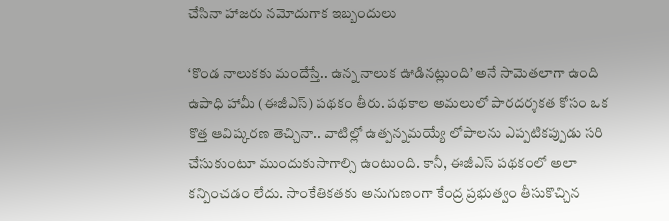చేసినా హాజరు నమోదుగాక ఇబ్బందులు

‘కొండ నాలుకకు మందేస్తే.. ఉన్న నాలుక ఊడినట్లుంది’ అనే సామెతలాగా ఉంది ఉపాధి హామీ (ఈజీఎస్‌) పథకం తీరు. పథకాల అమలులో పారదర్శకత కోసం ఒక కొత్త ఆవిష్కరణ తెచ్చినా.. వాటిల్లో ఉత్పన్నమయ్యే లోపాలను ఎప్పటికప్పుడు సరి చేసుకుంటూ ముందుకుసాగాల్సి ఉంటుంది. కానీ, ఈజీఎస్‌ పథకంలో అలా కన్పించడం లేదు. సాంకేతికతకు అనుగుణంగా కేంద్ర ప్రభుత్వం తీసుకొచ్చిన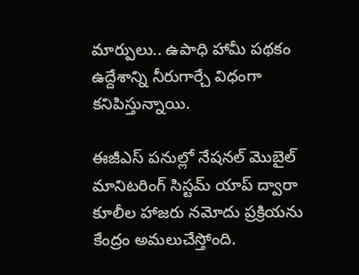మార్పులు.. ఉపాధి హామీ పథకం ఉద్దేశాన్ని నీరుగార్చే విధంగా కనిపిస్తున్నాయి.

ఈజీఎస్‌ పనుల్లో నేషనల్‌ మొబైల్‌ మానిటరింగ్‌ సిస్టమ్‌ యాప్‌ ద్వారా కూలీల హాజరు నమోదు ప్రక్రియను కేంద్రం అమలుచేస్తోంది.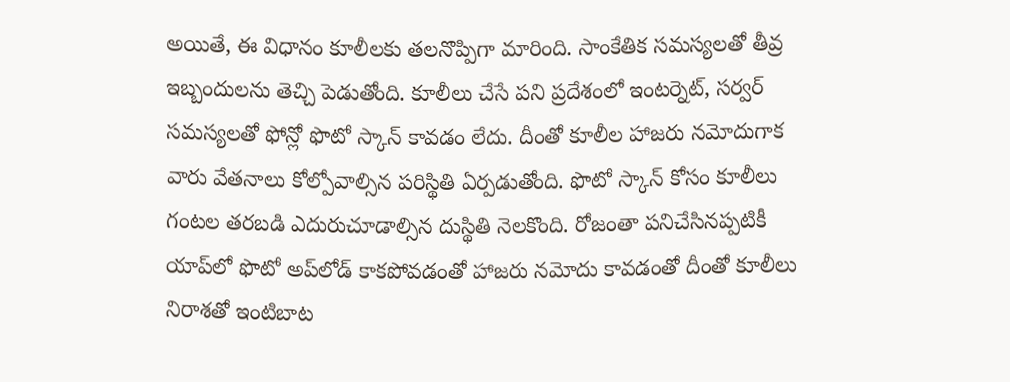అయితే, ఈ విధానం కూలీలకు తలనొప్పిగా మారింది. సాంకేతిక సమస్యలతో తీవ్ర ఇబ్బందులను తెచ్చి పెడుతోంది. కూలీలు చేసే పని ప్రదేశంలో ఇంటర్నెట్‌, సర్వర్‌ సమస్యలతో ఫోన్లో ఫొటో స్కాన్‌ కావడం లేదు. దీంతో కూలీల హాజరు నమోదుగాక వారు వేతనాలు కోల్పోవాల్సిన పరిస్థితి ఏర్పడుతోంది. ఫొటో స్కాన్‌ కోసం కూలీలు గంటల తరబడి ఎదురుచూడాల్సిన దుస్థితి నెలకొంది. రోజంతా పనిచేసినప్పటికీ యాప్‌లో ఫొటో అప్‌లోడ్‌ కాకపోవడంతో హాజరు నమోదు కావడంతో దీంతో కూలీలు నిరాశతో ఇంటిబాట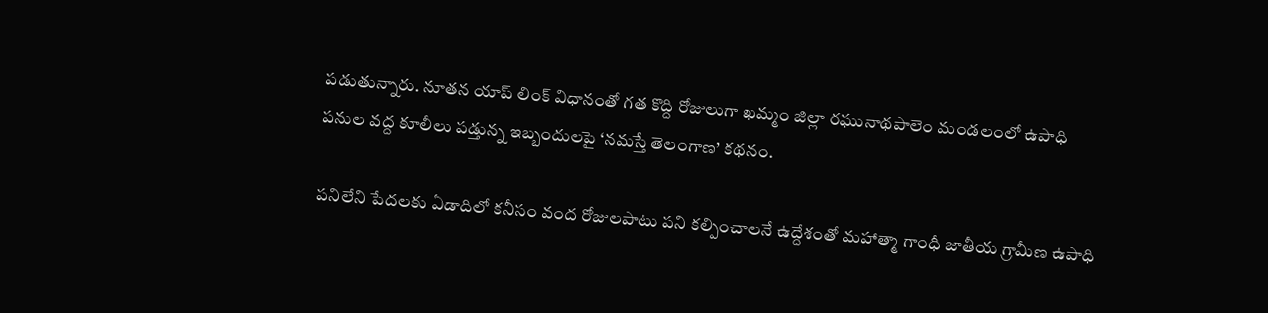పడుతున్నారు. నూతన యాప్‌ లింక్‌ విధానంతో గత కొద్ది రోజులుగా ఖమ్మం జిల్లా రఘునాథపాలెం మండలంలో ఉపాధి పనుల వద్ద కూలీలు పడ్తున్న ఇబ్బందులపై ‘నమస్తే తెలంగాణ’ కథనం.

పనిలేని పేదలకు ఏడాదిలో కనీసం వంద రోజులపాటు పని కల్పించాలనే ఉద్దేశంతో మహాత్మా గాంధీ జాతీయ గ్రామీణ ఉపాధి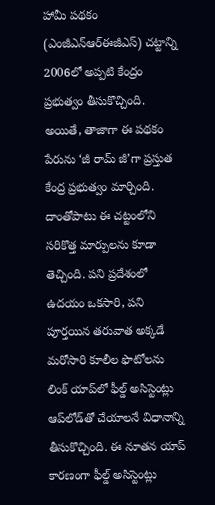హామీ పథకం (ఎంజీఎన్‌ఆర్‌ఈజీఎస్‌) చట్టాన్ని 2006లో అప్పటి కేంద్రం ప్రభుత్వం తీసుకొచ్చింది. అయితే, తాజాగా ఈ పథకం పేరును ‘జీ రామ్‌ జీ’గా ప్రస్తుత కేంద్ర ప్రభుత్వం మార్చింది. దాంతోపాటు ఈ చట్టంలోని సరికొత్త మార్పులను కూడా తెచ్చింది. పని ప్రదేశంలో ఉదయం ఒకసారి, పని పూర్తయిన తరువాత అక్కడే మరోసారి కూలీల ఫొటోలను లింక్‌ యాప్‌లో ఫీల్డ్‌ అసిస్టెంట్లు ఆప్‌లోడ్‌తో చేయాలనే విధానాన్ని తీసుకొచ్చింది. ఈ నూతన యాప్‌ కారణంగా ఫీల్డ్‌ అసిస్టెంట్లు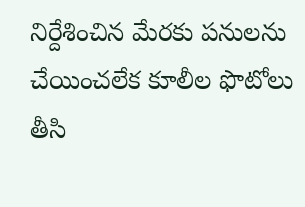నిర్దేశించిన మేరకు పనులను చేయించలేక కూలీల ఫొటోలు తీసి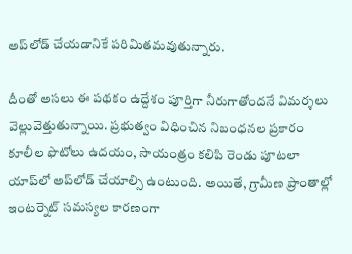అప్‌లోడ్‌ చేయడానికే పరిమితమవుతున్నారు.

దీంతో అసలు ఈ పథకం ఉద్దేశం పూర్తిగా నీరుగాతోందనే విమర్శలు వెల్లువెత్తుతున్నాయి. ప్రభుత్వం విధించిన నిబంధనల ప్రకారం కూలీల ఫొటోలు ఉదయం, సాయంత్రం కలిపి రెండు పూటలా యాప్‌లో అప్‌లోడ్‌ చేయాల్సి ఉంటుంది. అయితే, గ్రామీణ ప్రాంతాల్లో ఇంటర్నెట్‌ సమస్యల కారణంగా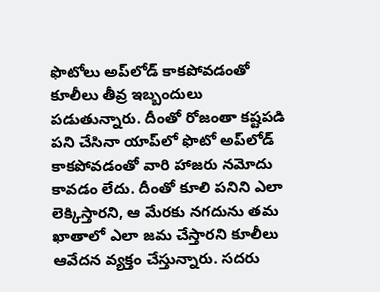ఫొటోలు అప్‌లోడ్‌ కాకపోవడంతో కూలీలు తీవ్ర ఇబ్బందులు పడుతున్నారు. దీంతో రోజంతా కష్టపడి పని చేసినా యాప్‌లో ఫొటో అప్‌లోడ్‌ కాకపోవడంతో వారి హాజరు నమోదు కావడం లేదు. దీంతో కూలి పనిని ఎలా లెక్కిస్తారని, ఆ మేరకు నగదును తమ ఖాతాలో ఎలా జమ చేస్తారని కూలీలు ఆవేదన వ్యక్తం చేస్తున్నారు. సదరు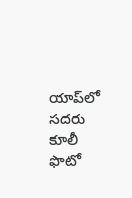యాప్‌లో సదరు కూలీ ఫొటో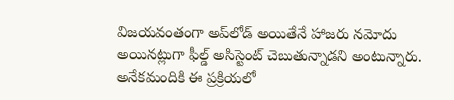విజయవంతంగా అప్‌లోడ్‌ అయితేనే హాజరు నమోదు అయినట్లుగా ఫీల్డ్‌ అసిస్టెంట్‌ చెబుతున్నాడని అంటున్నారు. అనేకమందికి ఈ ప్రక్రియలో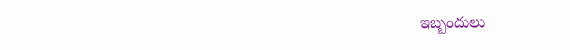ఇబ్బందులు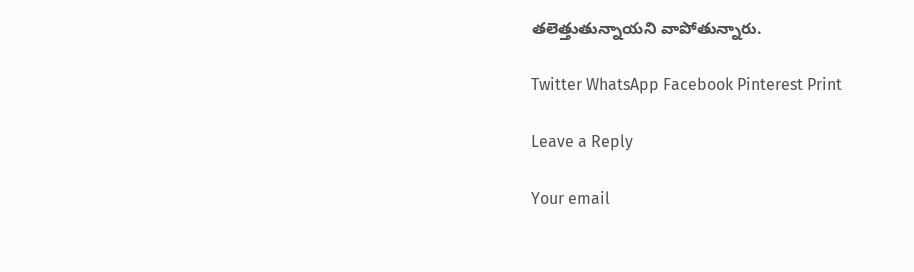తలెత్తుతున్నాయని వాపోతున్నారు.

Twitter WhatsApp Facebook Pinterest Print

Leave a Reply

Your email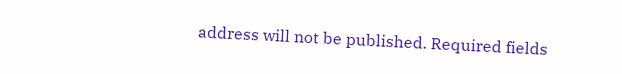address will not be published. Required fields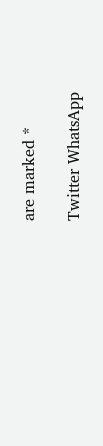are marked *

Twitter WhatsApp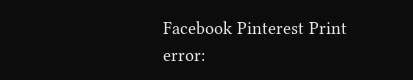Facebook Pinterest Print
error: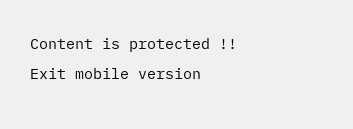Content is protected !!
Exit mobile version